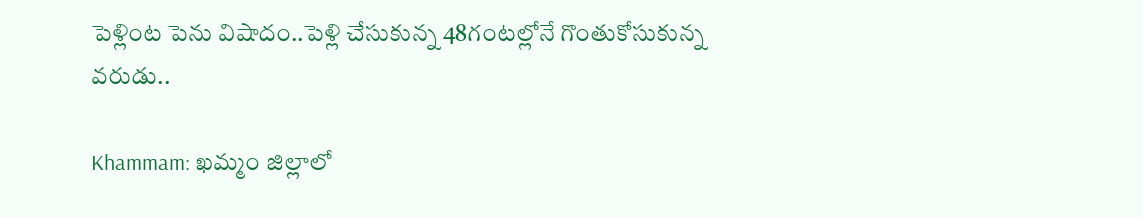పెళ్లింట పెను విషాదం..పెళ్లి చేసుకున్న 48గంటల్లోనే గొంతుకోసుకున్న వరుడు..

Khammam: ఖమ్మం జిల్లాలో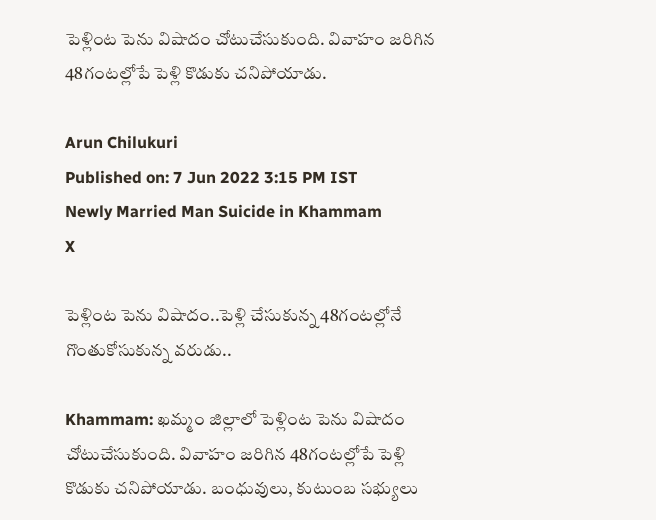పెళ్లింట పెను విషాదం చోటుచేసుకుంది. వివాహం జరిగిన 48గంటల్లోపే పెళ్లి కొడుకు చనిపోయాడు.

Arun Chilukuri
Published on: 7 Jun 2022 3:15 PM IST
Newly Married Man Suicide in Khammam
X

పెళ్లింట పెను విషాదం..పెళ్లి చేసుకున్న 48గంటల్లోనే గొంతుకోసుకున్న వరుడు..

Khammam: ఖమ్మం జిల్లాలో పెళ్లింట పెను విషాదం చోటుచేసుకుంది. వివాహం జరిగిన 48గంటల్లోపే పెళ్లి కొడుకు చనిపోయాడు. బంధువులు, కుటుంబ సభ్యులు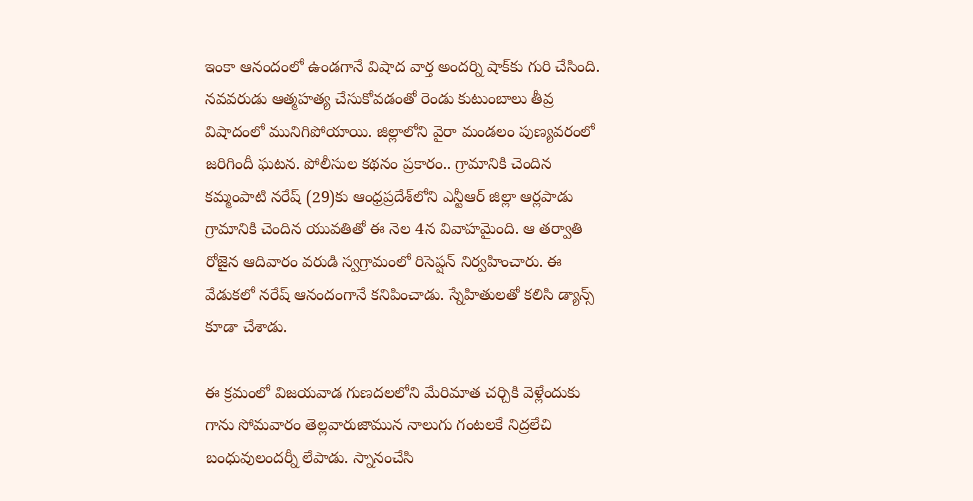ఇంకా ఆనందంలో ఉండగానే విషాద వార్త అందర్ని షాక్‌కు గురి చేసింది. నవవరుడు ఆత్మహత్య చేసుకోవడంతో రెండు కుటుంబాలు తీవ్ర విషాదంలో మునిగిపోయాయి. జిల్లాలోని వైరా మండలం పుణ్యవరంలో జరిగిందీ ఘటన. పోలీసుల కథనం ప్రకారం.. గ్రామానికి చెందిన కమ్మంపాటి నరేష్ (29)కు ఆంధ్రప్రదేశ్‌లోని ఎన్టీఆర్ జిల్లా ఆర్లపాడు గ్రామానికి చెందిన యువతితో ఈ నెల 4న వివాహమైంది. ఆ తర్వాతి రోజైన ఆదివారం వరుడి స్వగ్రామంలో రిసెప్షన్ నిర్వహించారు. ఈ వేడుకలో నరేష్ ఆనందంగానే కనిపించాడు. స్నేహితులతో కలిసి డ్యాన్స్ కూడా చేశాడు.

ఈ క్రమంలో విజయవాడ గుణదలలోని మేరిమాత చర్చికి వెళ్లేందుకు గాను సోమవారం తెల్లవారుజామున నాలుగు గంటలకే నిద్రలేచి బంధువులందర్నీ లేపాడు. స్నానంచేసి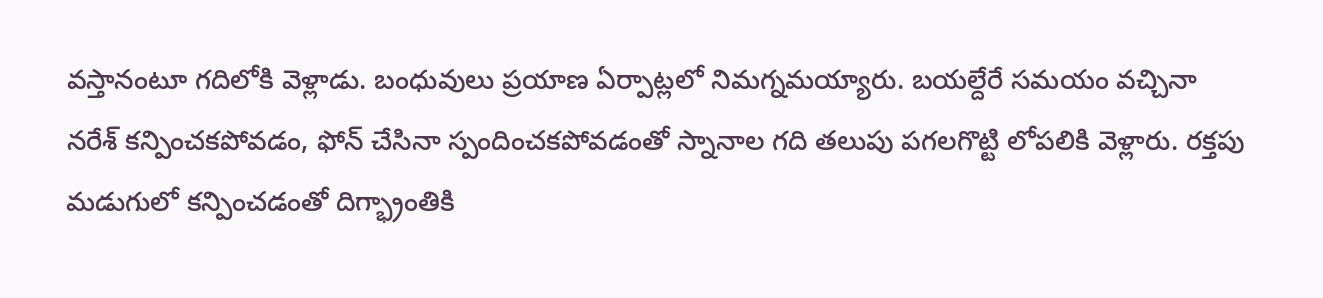వస్తానంటూ గదిలోకి వెళ్లాడు. బంధువులు ప్రయాణ ఏర్పాట్లలో నిమగ్నమయ్యారు. బయల్దేరే సమయం వచ్చినా నరేశ్‌ కన్పించకపోవడం, ఫోన్‌ చేసినా స్పందించకపోవడంతో స్నానాల గది తలుపు పగలగొట్టి లోపలికి వెళ్లారు. రక్తపు మడుగులో కన్పించడంతో దిగ్భ్రాంతికి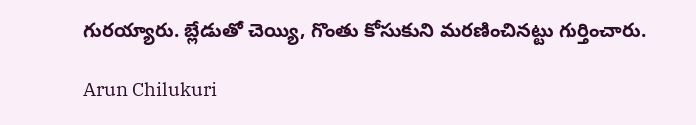గురయ్యారు. బ్లేడుతో చెయ్యి, గొంతు కోసుకుని మరణించినట్టు గుర్తించారు.

Arun Chilukuri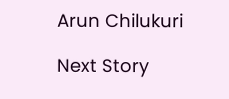Arun Chilukuri

Next Story